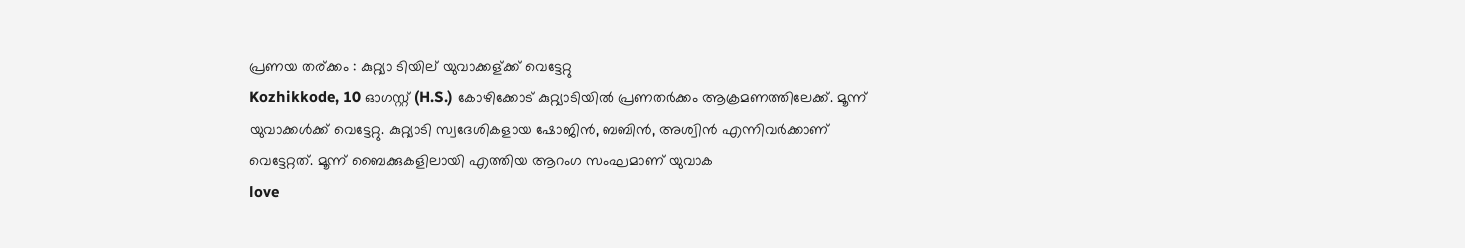പ്രണയ തര്ക്കം : കുറ്റ്യാ ടിയില് യുവാക്കള്ക്ക് വെട്ടേറ്റു
Kozhikkode, 10 ഓഗസ്റ്റ് (H.S.) കോഴിക്കോട് കുറ്റ്യാടിയില്‍ പ്രണതര്‍ക്കം ആക്രമണത്തിലേക്ക്. മൂന്ന് യുവാക്കള്‍ക്ക് വെട്ടേറ്റു. കുറ്റ്യാടി സ്വദേശികളായ ഷോജിന്‍, ബബിന്‍, അശ്വിന്‍ എന്നിവര്‍ക്കാണ് വെട്ടേറ്റത്. മൂന്ന് ബൈക്കുകളിലായി എത്തിയ ആറംഗ സംഘമാണ് യുവാക
love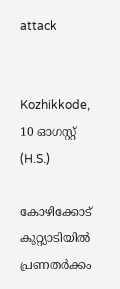attack


Kozhikkode, 10 ഓഗസ്റ്റ് (H.S.)

കോഴിക്കോട് കുറ്റ്യാടിയില്‍ പ്രണതര്‍ക്കം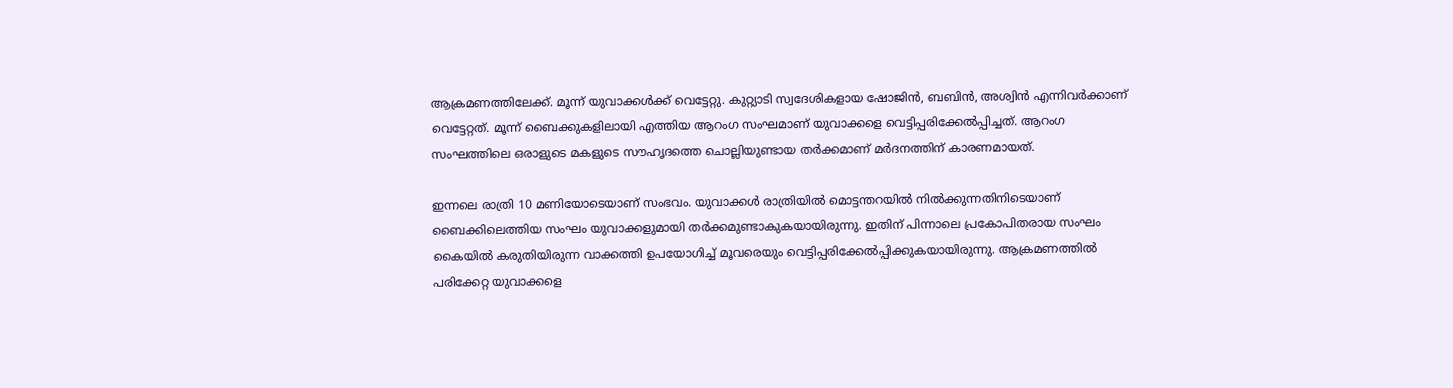ആക്രമണത്തിലേക്ക്. മൂന്ന് യുവാക്കള്‍ക്ക് വെട്ടേറ്റു. കുറ്റ്യാടി സ്വദേശികളായ ഷോജിന്‍, ബബിന്‍, അശ്വിന്‍ എന്നിവര്‍ക്കാണ് വെട്ടേറ്റത്. മൂന്ന് ബൈക്കുകളിലായി എത്തിയ ആറംഗ സംഘമാണ് യുവാക്കളെ വെട്ടിപ്പരിക്കേല്‍പ്പിച്ചത്. ആറംഗ സംഘത്തിലെ ഒരാളുടെ മകളുടെ സൗഹൃദത്തെ ചൊല്ലിയുണ്ടായ തര്‍ക്കമാണ് മര്‍ദനത്തിന് കാരണമായത്.

ഇന്നലെ രാത്രി 10 മണിയോടെയാണ് സംഭവം. യുവാക്കള്‍ രാത്രിയില്‍ മൊട്ടന്തറയില്‍ നില്‍ക്കുന്നതിനിടെയാണ് ബൈക്കിലെത്തിയ സംഘം യുവാക്കളുമായി തര്‍ക്കമുണ്ടാകുകയായിരുന്നു. ഇതിന് പിന്നാലെ പ്രകോപിതരായ സംഘം കൈയില്‍ കരുതിയിരുന്ന വാക്കത്തി ഉപയോഗിച്ച് മൂവരെയും വെട്ടിപ്പരിക്കേല്‍പ്പിക്കുകയായിരുന്നു. ആക്രമണത്തില്‍ പരിക്കേറ്റ യുവാക്കളെ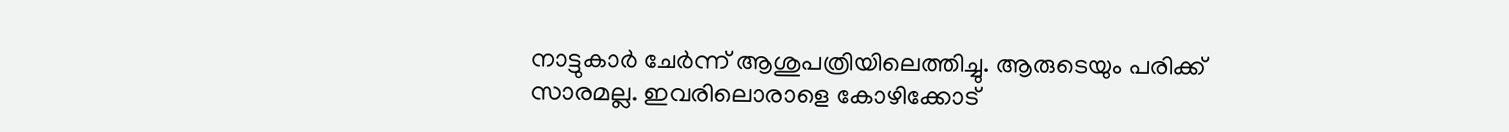നാട്ടുകാര്‍ ചേര്‍ന്ന് ആശുപത്രിയിലെത്തിച്ചു. ആരുടെയും പരിക്ക് സാരമല്ല. ഇവരിലൊരാളെ കോഴിക്കോട്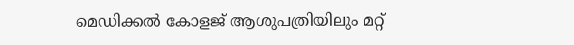മെഡിക്കല്‍ കോളജ് ആശുപത്രിയിലും മറ്റ്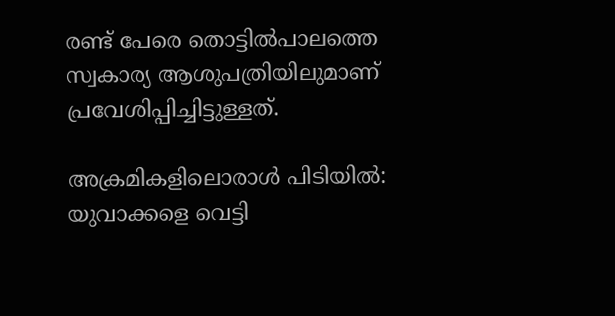രണ്ട് പേരെ തൊട്ടില്‍പാലത്തെ സ്വകാര്യ ആശുപത്രിയിലുമാണ് പ്രവേശിപ്പിച്ചിട്ടുള്ളത്.

അക്രമികളിലൊരാള്‍ പിടിയില്‍: യുവാക്കളെ വെട്ടി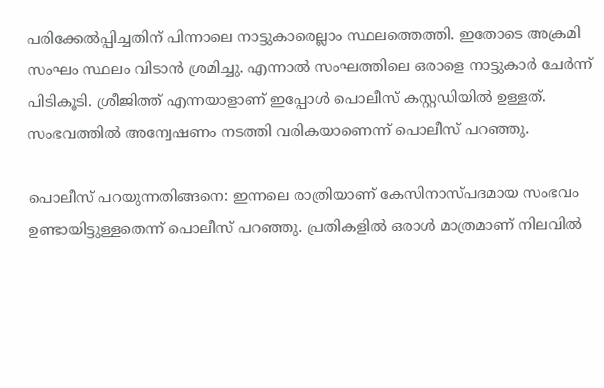പരിക്കേല്‍പ്പിച്ചതിന് പിന്നാലെ നാട്ടുകാരെല്ലാം സ്ഥലത്തെത്തി. ഇതോടെ അക്രമി സംഘം സ്ഥലം വിടാന്‍ ശ്രമിച്ചു. എന്നാല്‍ സംഘത്തിലെ ഒരാളെ നാട്ടുകാര്‍ ചേര്‍ന്ന് പിടികൂടി. ശ്രീജിത്ത് എന്നയാളാണ് ഇപ്പോള്‍ പൊലീസ് കസ്റ്റഡിയില്‍ ഉള്ളത്. സംഭവത്തില്‍ അന്വേഷണം നടത്തി വരികയാണെന്ന് പൊലീസ് പറഞ്ഞു.

പൊലീസ് പറയുന്നതിങ്ങനെ: ഇന്നലെ രാത്രിയാണ് കേസിനാസ്പദമായ സംഭവം ഉണ്ടായിട്ടുള്ളതെന്ന് പൊലീസ് പറഞ്ഞു. പ്രതികളില്‍ ഒരാള്‍ മാത്രമാണ് നിലവില്‍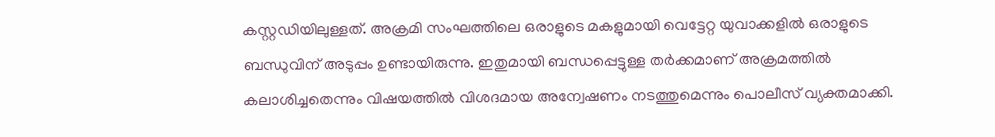കസ്റ്റഡിയിലുള്ളത്. അക്രമി സംഘത്തിലെ ഒരാളുടെ മകളുമായി വെട്ടേറ്റ യുവാക്കളില്‍ ഒരാളുടെ ബന്ധുവിന് അടുപ്പം ഉണ്ടായിരുന്നു. ഇതുമായി ബന്ധപ്പെട്ടുള്ള തര്‍ക്കമാണ് അക്രമത്തില്‍ കലാശിച്ചതെന്നും വിഷയത്തില്‍ വിശദമായ അന്വേഷണം നടത്തുമെന്നും പൊലീസ് വ്യക്തമാക്കി.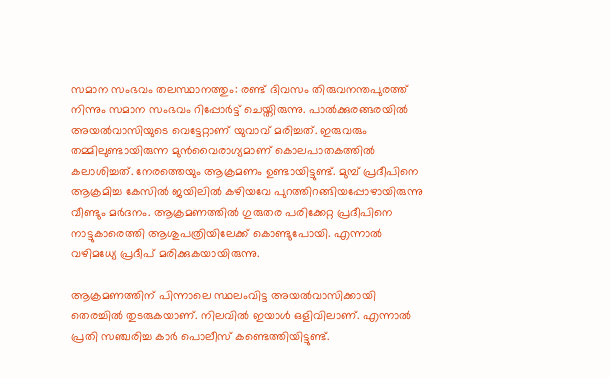സമാന സംഭവം തലസ്ഥാനത്തും: രണ്ട് ദിവസം തിരുവനന്തപുരത്ത് നിന്നും സമാന സംഭവം റിപ്പോര്‍ട്ട് ചെയ്തിരുന്നു. പാല്‍ക്കുരങ്ങരയില്‍ അയല്‍വാസിയുടെ വെട്ടേറ്റാണ് യുവാവ് മരിച്ചത്. ഇരുവരും തമ്മിലുണ്ടായിരുന്ന മുന്‍വൈരാഗ്യമാണ് കൊലപാതകത്തില്‍ കലാശിച്ചത്. നേരത്തെയും ആക്രമണം ഉണ്ടായിട്ടുണ്ട്. മുമ്പ് പ്രദീപിനെ ആക്രമിച്ച കേസില്‍ ജയിലില്‍ കഴിയവേ പുറത്തിറങ്ങിയപ്പോഴായിരുന്നു വീണ്ടും മര്‍ദനം. ആക്രമണത്തില്‍ ഗുരുതര പരിക്കേറ്റ പ്രദീപിനെ നാട്ടുകാരെത്തി ആശുപത്രിയിലേക്ക് കൊണ്ടുപോയി. എന്നാല്‍ വഴിമധ്യേ പ്രദീപ് മരിക്കുകയായിരുന്നു.

ആക്രമണത്തിന് പിന്നാലെ സ്ഥലംവിട്ട അയല്‍വാസിക്കായി തെരച്ചില്‍ തുടരുകയാണ്. നിലവില്‍ ഇയാള്‍ ഒളിവിലാണ്. എന്നാല്‍ പ്രതി സഞ്ചരിച്ച കാര്‍ പൊലീസ് കണ്ടെത്തിയിട്ടുണ്ട്.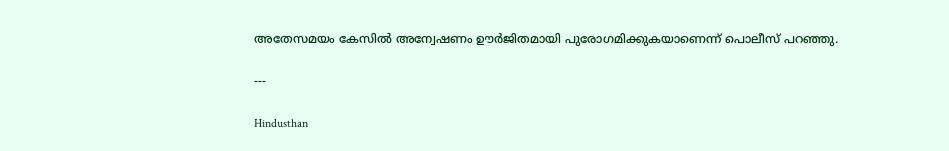അതേസമയം കേസില്‍ അന്വേഷണം ഊര്‍ജിതമായി പുരോഗമിക്കുകയാണെന്ന് പൊലീസ് പറഞ്ഞു.

---

Hindusthan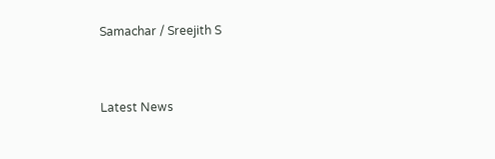Samachar / Sreejith S


Latest News